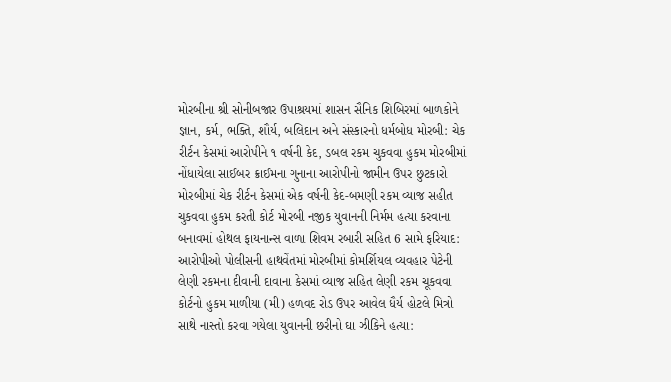મોરબીના શ્રી સોનીબજાર ઉપાશ્રયમાં શાસન સૈનિક શિબિરમાં બાળકોને જ્ઞાન, કર્મ, ભક્તિ, શૌર્ય, બલિદાન અને સંસ્કારનો ધર્મબોધ મોરબી: ચેક રીર્ટન કેસમાં આરોપીને ૧ વર્ષની કેદ, ડબલ રકમ ચુકવવા હુકમ મોરબીમાં નોંધાયેલા સાઈબર ક્રાઈમના ગુનાના આરોપીનો જામીન ઉપર છુટકારો મોરબીમાં ચેક રીર્ટન કેસમાં એક વર્ષની કેદ-બમણી રકમ વ્યાજ સહીત ચુકવવા હુકમ કરતી કોર્ટ મોરબી નજીક યુવાનની નિર્મમ હત્યા કરવાના બનાવમાં હોથલ ફાયનાન્સ વાળા શિવમ રબારી સહિત 6 સામે ફરિયાદ: આરોપીઓ પોલીસની હાથવેંતમાં મોરબીમાં કોમર્શિયલ વ્યવહાર પેટેની લેણી રકમના દીવાની દાવાના કેસમાં વ્યાજ સહિત લેણી રકમ ચૂકવવા કોર્ટનો હુકમ માળીયા (મી) હળવદ રોડ ઉપર આવેલ ધૈર્ય હોટલે મિત્રો સાથે નાસ્તો કરવા ગયેલા યુવાનની છરીનો ઘા ઝીકિને હત્યા: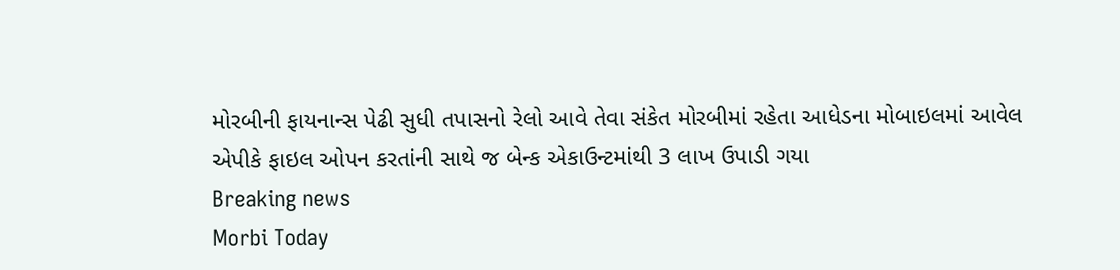મોરબીની ફાયનાન્સ પેઢી સુધી તપાસનો રેલો આવે તેવા સંકેત મોરબીમાં રહેતા આધેડના મોબાઇલમાં આવેલ એપીકે ફાઇલ ઓપન કરતાંની સાથે જ બેન્ક એકાઉન્ટમાંથી 3 લાખ ઉપાડી ગયા
Breaking news
Morbi Today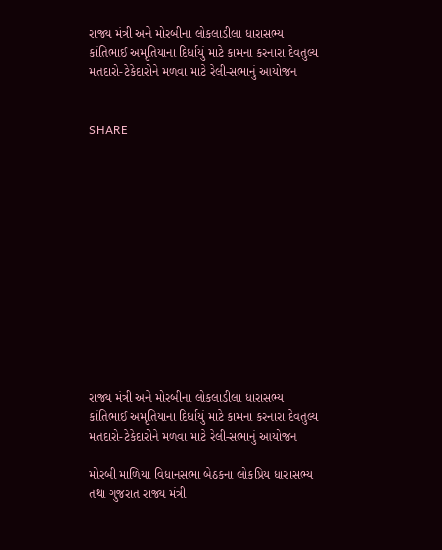રાજ્ય મંત્રી અને મોરબીના લોકલાડીલા ધારાસભ્ય કાંતિભાઈ અમૃતિયાના દિર્ધાયું માટે કામના કરનારા દેવતુલ્ય મતદારો-ટેકેદારોને મળવા માટે રેલી-સભાનું આયોજન


SHARE













રાજ્ય મંત્રી અને મોરબીના લોકલાડીલા ધારાસભ્ય કાંતિભાઈ અમૃતિયાના દિર્ધાયું માટે કામના કરનારા દેવતુલ્ય મતદારો-ટેકેદારોને મળવા માટે રેલી-સભાનું આયોજન

મોરબી માળિયા વિધાનસભા બેઠકના લોકપ્રિય ધારાસભ્ય તથા ગુજરાત રાજ્ય મંત્રી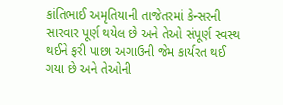કાંતિભાઈ અમૃતિયાની તાજેતરમાં કેન્સરની સારવાર પૂર્ણ થયેલ છે અને તેઓ સંપૂર્ણ સ્વસ્થ થઈને ફરી પાછા અગાઉની જેમ કાર્યરત થઈ ગયા છે અને તેઓની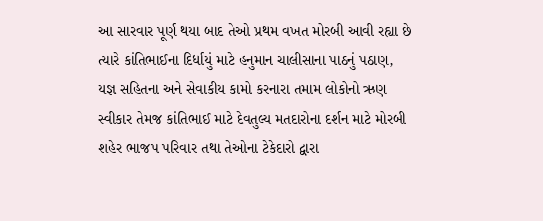આ સારવાર પૂર્ણ થયા બાદ તેઓ પ્રથમ વખત મોરબી આવી રહ્યા છે ત્યારે કાંતિભાઈના દિર્ધાયું માટે હનુમાન ચાલીસાના પાઠનું પઠાણ, યજ્ઞ સહિતના અને સેવાકીય કામો કરનારા તમામ લોકોનો ઋણ સ્વીકાર તેમજ કાંતિભાઈ માટે દેવતુલ્ય મતદારોના દર્શન માટે મોરબી શહેર ભાજપ પરિવાર તથા તેઓના ટેકેદારો દ્વારા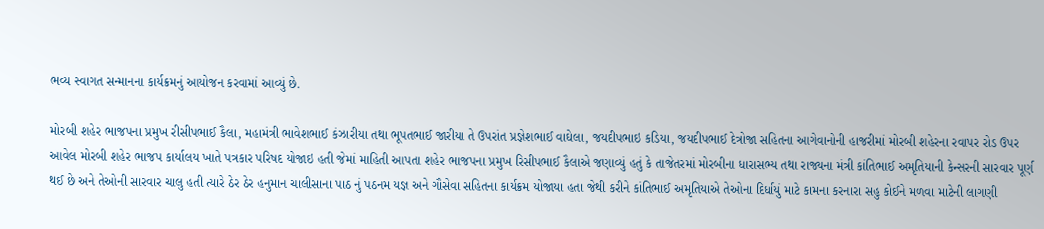ભવ્ય સ્વાગત સન્માનના કાર્યક્રમનું આયોજન કરવામાં આવ્યું છે.

મોરબી શહેર ભાજપના પ્રમુખ રીસીપભાઈ કૈલા, મહામંત્રી ભાવેશભાઈ કંઝારીયા તથા ભૂપતભાઈ જારીયા તે ઉપરાંત પ્રજ્ઞેશભાઈ વાઘેલા, જયદીપભાઇ કડિયા, જયદીપભાઈ દેત્રોજા સહિતના આગેવાનોની હાજરીમાં મોરબી શહેરના રવાપર રોડ ઉપર આવેલ મોરબી શહેર ભાજપ કાર્યાલય ખાતે પત્રકાર પરિષદ યોજાઇ હતી જેમાં માહિતી આપતા શહેર ભાજપના પ્રમુખ રિસીપભાઈ કૈલાએ જણાવ્યું હતું કે તાજેતરમાં મોરબીના ધારાસભ્ય તથા રાજ્યના મંત્રી કાંતિભાઈ અમૃતિયાની કેન્સરની સારવાર પૂર્ણ થઈ છે અને તેઓની સારવાર ચાલુ હતી ત્યારે ઠેર ઠેર હનુમાન ચાલીસાના પાઠ નું પઠનમ યજ્ઞ અને ગૌસેવા સહિતના કાર્યક્રમ યોજાયા હતા જેથી કરીને કાંતિભાઈ અમૃતિયાએ તેઓના દિર્ધાયું માટે કામના કરનારા સહુ કોઈને મળવા માટેની લાગણી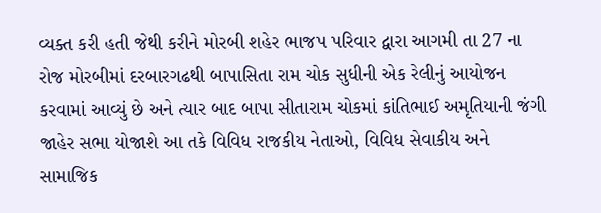વ્યક્ત કરી હતી જેથી કરીને મોરબી શહેર ભાજપ પરિવાર દ્વારા આગમી તા 27 ના રોજ મોરબીમાં દરબારગઢથી બાપાસિતા રામ ચોક સુધીની એક રેલીનું આયોજન કરવામાં આવ્યું છે અને ત્યાર બાદ બાપા સીતારામ ચોકમાં કાંતિભાઈ અમૃતિયાની જંગી જાહેર સભા યોજાશે આ તકે વિવિધ રાજકીય નેતાઓ, વિવિધ સેવાકીય અને સામાજિક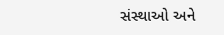સંસ્થાઓ અને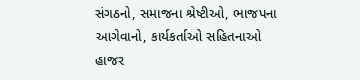સંગઠનો, સમાજના શ્રેષ્ટીઓ, ભાજપના આગેવાનો, કાર્યકર્તાઓ સહિતનાઓ હાજર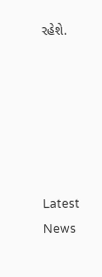રહેશે.






Latest News